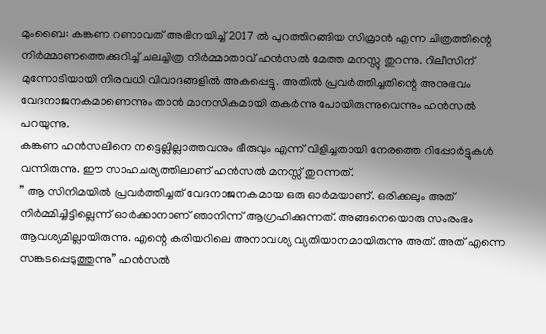മുംബൈ: കങ്കണ റണാവത് അഭിനയിച്ച് 2017 ൽ പുറത്തിറങ്ങിയ സിമ്രാൻ എന്ന ചിത്രത്തിന്റെ നിർമ്മാണത്തെക്കുറിച്ച് ചലച്ചിത്ര നിർമ്മാതാവ് ഹൻസൽ മേത്ത മനസ്സു തുറന്നു. റിലീസിന് മുന്നോടിയായി നിരവധി വിവാദങ്ങളിൽ അകപ്പെട്ടു. അതിൽ പ്രവർത്തിച്ചതിന്റെ അനുഭവം വേദനാജനകമാണെന്നും താൻ മാനസികമായി തകർന്നു പോയിരുന്നുവെന്നും ഹൻസൽ പറയുന്നു.
കങ്കണ ഹൻസലിനെ നട്ടെല്ലില്ലാത്തവനും ഭീരുവും എന്ന് വിളിച്ചതായി നേരത്തെ റിപ്പോർട്ടുകൾ വന്നിരുന്നു. ഈ സാഹചര്യത്തിലാണ് ഹൻസൽ മനസ്സ് തുറന്നത്.
” ആ സിനിമയിൽ പ്രവർത്തിച്ചത് വേദനാജനകമായ ഒരു ഓർമയാണ്. ഒരിക്കലും അത് നിർമ്മിച്ചിട്ടില്ലെന്ന് ഓർക്കാനാണ് ഞാനിന്ന് ആഗ്രഹിക്കുന്നത്. അങ്ങനെയൊരു സംരംഭം ആവശ്യമില്ലായിരുന്നു. എന്റെ കരിയറിലെ അനാവശ്യ വ്യതിയാനമായിരുന്നു അത്. അത് എന്നെ സങ്കടപ്പെടുത്തുന്നു” ഹൻസൽ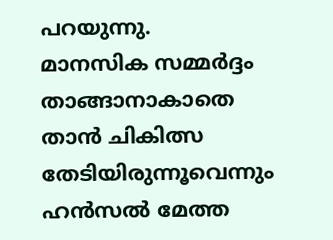പറയുന്നു.
മാനസിക സമ്മർദ്ദം താങ്ങാനാകാതെ താൻ ചികിത്സ തേടിയിരുന്നൂവെന്നും ഹൻസൽ മേത്ത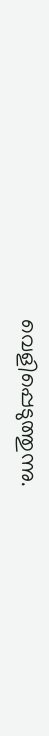വെളിപ്പെടുത്തുന്നു.